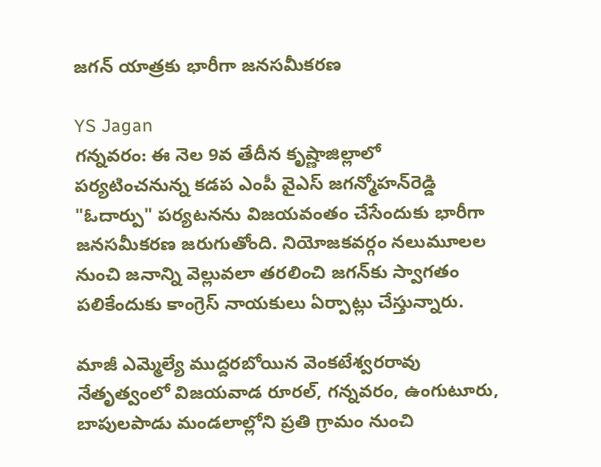జగన్ యాత్రకు భారీగా జనసమీకరణ

YS Jagan
గన్నవరం: ఈ నెల 9వ తేదీన కృష్ణాజిల్లాలో పర్యటించనున్న కడప ఎంపీ వైఎస్‌ జగన్మోహన్‌రెడ్డి "ఓదార్పు" పర్యటనను విజయవంతం చేసేందుకు భారీగా జనసమీకరణ జరుగుతోంది. నియోజకవర్గం నలుమూలల నుంచి జనాన్ని వెల్లువలా తరలించి జగన్‌కు స్వాగతం పలికేందుకు కాంగ్రెస్‌ నాయకులు ఏర్పాట్లు చేస్తున్నారు.

మాజీ ఎమ్మెల్యే ముద్దరబోయిన వెంకటేశ్వరరావు నేతృత్వంలో విజయవాడ రూరల్‌, గన్నవరం, ఉంగుటూరు, బాపులపాడు మండలాల్లోని ప్రతి గ్రామం నుంచి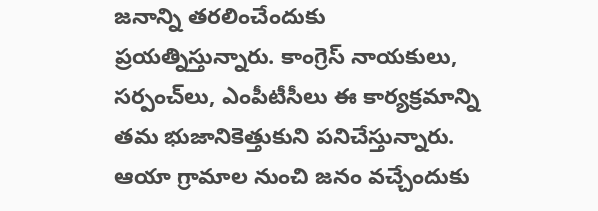జనాన్ని తరలించేందుకు ప్రయత్నిస్తున్నారు. కాంగ్రెస్‌ నాయకులు, సర్పంచ్‌లు, ఎంపీటీసీలు ఈ కార్యక్రమాన్ని తమ భుజానికెత్తుకుని పనిచేస్తున్నారు. ఆయా గ్రామాల నుంచి జనం వచ్చేందుకు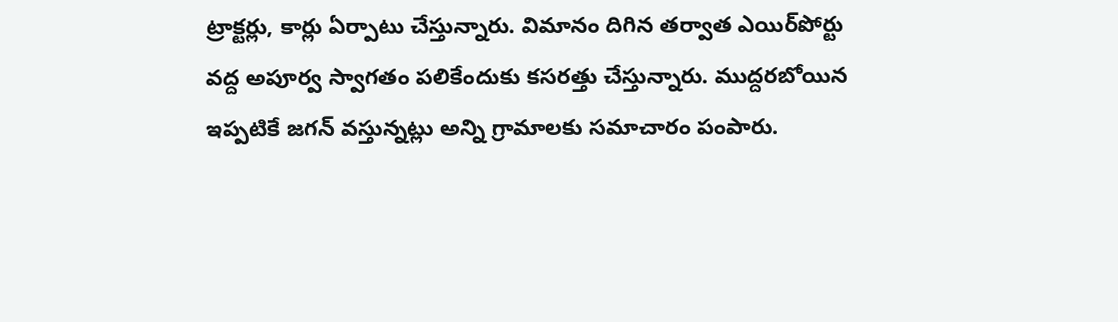ట్రాక్టర్లు, కార్లు ఏర్పాటు చేస్తున్నారు. విమానం దిగిన తర్వాత ఎయిర్‌పోర్టు వద్ద అపూర్వ స్వాగతం పలికేందుకు కసరత్తు చేస్తున్నారు. ముద్దరబోయిన ఇప్పటికే జగన్‌ వస్తున్నట్లు అన్ని గ్రామాలకు సమాచారం పంపారు.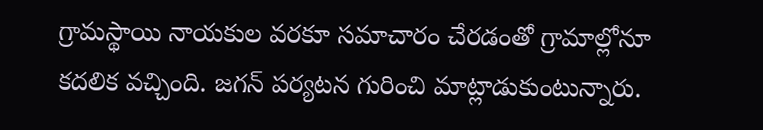గ్రామస్థాయి నాయకుల వరకూ సమాచారం చేరడంతో గ్రామాల్లోనూ కదలిక వచ్చింది. జగన్‌ పర్యటన గురించి మాట్లాడుకుంటున్నారు.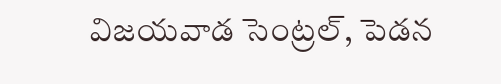విజయవాడ సెంట్రల్‌, పెడన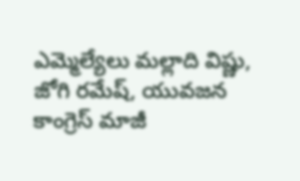ఎమ్మెల్యేలు మల్లాది విష్ణు, జోగి రమేష్‌, యువజన కాంగ్రెస్‌ మాజీ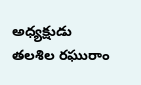అధ్యక్షుడు తలశిల రఘురాం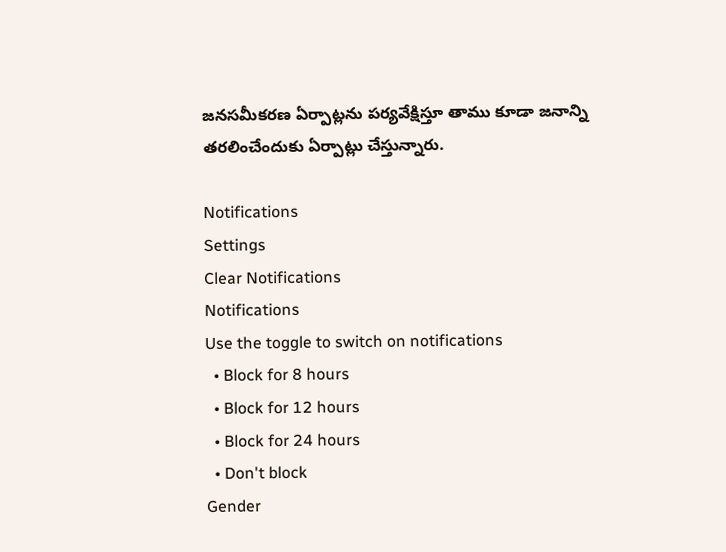జనసమీకరణ ఏర్పాట్లను పర్యవేక్షిస్తూ తాము కూడా జనాన్ని తరలించేందుకు ఏర్పాట్లు చేస్తున్నారు.

Notifications
Settings
Clear Notifications
Notifications
Use the toggle to switch on notifications
  • Block for 8 hours
  • Block for 12 hours
  • Block for 24 hours
  • Don't block
Gender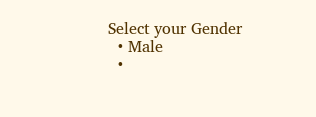Select your Gender
  • Male
  •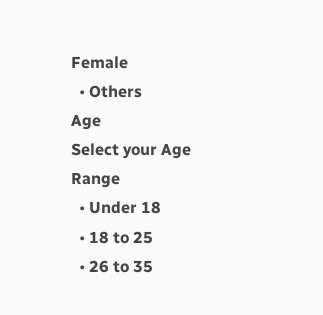Female
  • Others
Age
Select your Age Range
  • Under 18
  • 18 to 25
  • 26 to 35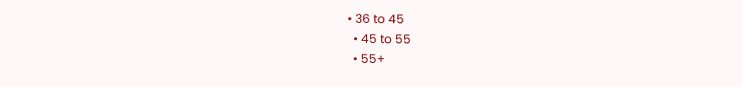• 36 to 45
  • 45 to 55
  • 55+